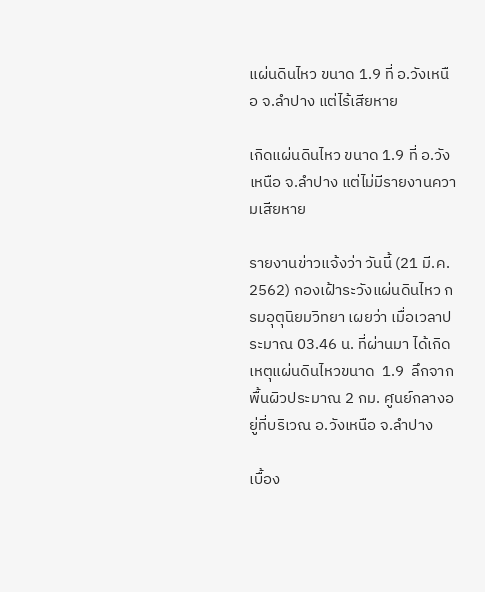แผ่นดินไหว ขนาด 1.9 ที่ อ.วังเหนือ จ.ลำปาง แต่ไร้เสียหาย

เกิดแผ่นดินไหว ขนาด 1.9 ที่ อ.วังเหนือ จ.ลำปาง แต่ไม่มีรายงานความเสียหาย

รายงานข่าวแจ้งว่า วันนี้ (21 มี.ค. 2562) กองเฝ้าระวังแผ่นดินไหว กรมอุตุนิยมวิทยา เผยว่า เมื่อเวลาประมาณ 03.46 น. ที่ผ่านมา ได้เกิดเหตุแผ่นดินไหวขนาด  1.9  ลึกจากพื้นผิวประมาณ 2 กม. ศูนย์กลางอยู่ที่บริเวณ อ.วังเหนือ จ.ลำปาง

เบื้อง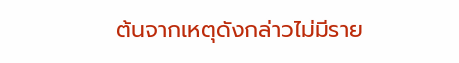ต้นจากเหตุดังกล่าวไม่มีราย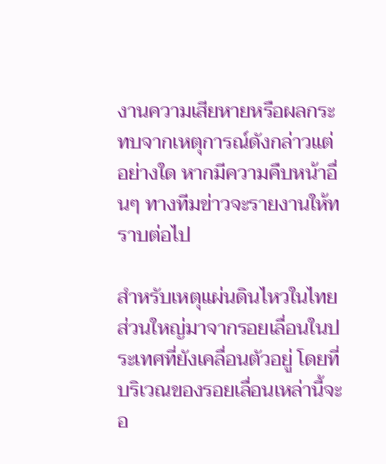งานความเสียหายหรือผลกระทบจากเหตุการณ์ดังกล่าวแต่อย่างใด หากมีความคืบหน้าอื่นๆ ทางทีมข่าวจะรายงานให้ทราบต่อไป

สำหรับเหตุแผ่นดินไหวในไทย ส่วนใหญ่มาจากรอยเลื่อนในประเทศที่ยังเคลื่อนตัวอยู่ โดยที่บริเวณของรอยเลื่อนเหล่านี้จะอ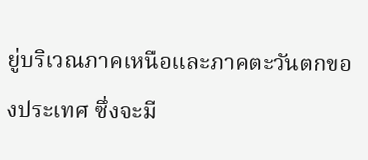ยู่บริเวณภาคเหนือและภาคตะวันตกของประเทศ ซึ่งจะมี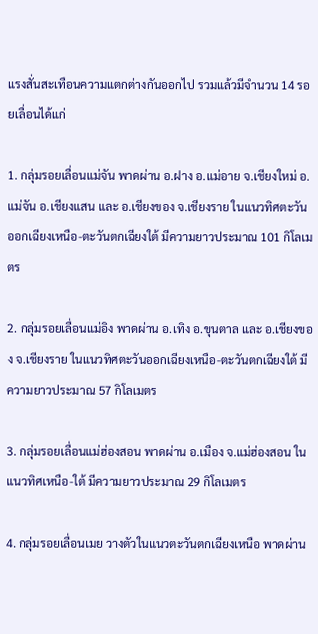แรงสั่นสะเทือนความแตกต่างกันออกไป รวมแล้วมีจำนวน 14 รอยเลื่อนได้แก่

1. กลุ่มรอยเลื่อนแม่จัน พาดผ่าน อ.ฝาง อ.แม่อาย จ.เชียงใหม่ อ.แม่จัน อ.เชียงแสน และ อ.เชียงของ จ.เชียงราย ในแนวทิศตะวันออกเฉียงเหนือ-ตะวันตกเฉียงใต้ มีความยาวประมาณ 101 กิโลเมตร

2. กลุ่มรอยเลื่อนแม่อิง พาดผ่าน อ.เทิง อ.ขุนตาล และ อ.เชียงของ จ.เชียงราย ในแนวทิศตะวันออกเฉียงเหนือ-ตะวันตกเฉียงใต้ มีความยาวประมาณ 57 กิโลเมตร

3. กลุ่มรอยเลื่อนแม่ฮ่องสอน พาดผ่าน อ.เมือง จ.แม่ฮ่องสอน ในแนวทิศเหนือ-ใต้ มีความยาวประมาณ 29 กิโลเมตร

4. กลุ่มรอยเลื่อนเมย วางตัวในแนวตะวันตกเฉียงเหนือ พาดผ่าน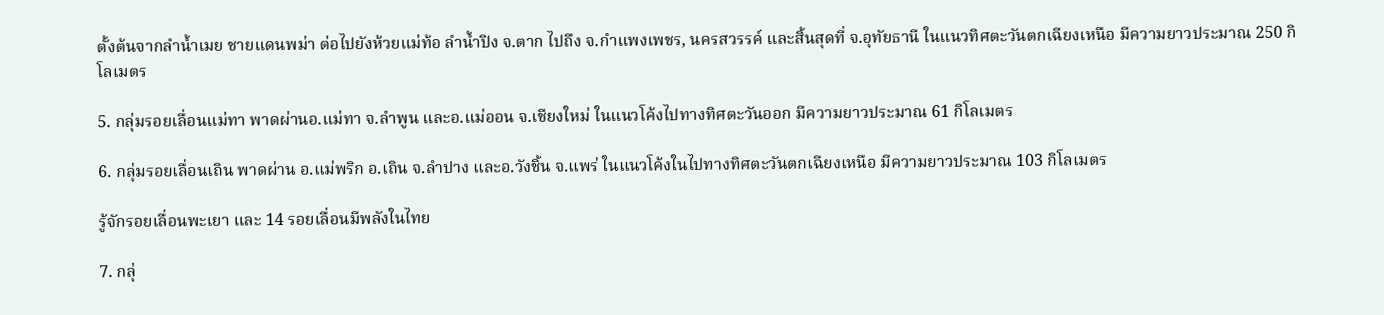ตั้งต้นจากลำน้ำเมย ชายแดนพม่า ต่อไปยังห้วยแม่ท้อ ลำน้ำปิง จ.ตาก ไปถึง จ.กำแพงเพชร, นครสวรรค์ และสิ้นสุดที่ จ.อุทัยธานี ในแนวทิศตะวันตกเฉียงเหนือ มีความยาวประมาณ 250 กิโลเมตร

5. กลุ่มรอยเลื่อนแม่ทา พาดผ่านอ.แม่ทา จ.ลำพูน และอ.แม่ออน จ.เชียงใหม่ ในแนวโค้งไปทางทิศตะวันออก มีความยาวประมาณ 61 กิโลเมตร

6. กลุ่มรอยเลื่อนเถิน พาดผ่าน อ.แม่พริก อ.เถิน จ.ลำปาง และอ.วังชิ้น จ.แพร่ ในแนวโค้งในไปทางทิศตะวันตกเฉียงเหนือ มีความยาวประมาณ 103 กิโลเมตร

รู้จักรอยเลื่อนพะเยา และ 14 รอยเลื่อนมีพลังในไทย

7. กลุ่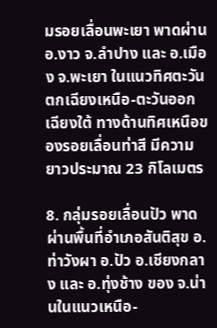มรอยเลื่อนพะเยา พาดผ่าน อ.งาว จ.ลำปาง และ อ.เมือง จ.พะเยา ในแนวทิศตะวันตกเฉียงเหนือ-ตะวันออกเฉียงใต้ ทางด้านทิศเหนือของรอยเลื่อนท่าสี มีความยาวประมาณ 23 กิโลเมตร

8. กลุ่มรอยเลื่อนปัว พาดผ่านพื้นที่อำเภอสันติสุข อ. ท่าวังผา อ.ปัว อ.เชียงกลาง และ อ.ทุ่งช้าง ของ จ.น่านในแนวเหนือ-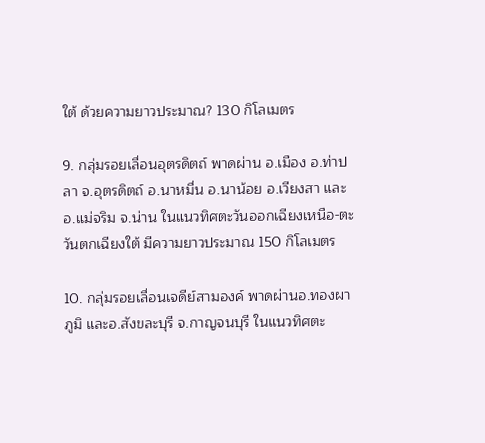ใต้ ด้วยความยาวประมาณ? 130 กิโลเมตร

9. กลุ่มรอยเลื่อนอุตรดิตถ์ พาดผ่าน อ.เมือง อ.ท่าปลา จ.อุตรดิตถ์ อ.นาหมื่น อ.นาน้อย อ.เวียงสา และอ.แม่จริม จ.น่าน ในแนวทิศตะวันออกเฉียงเหนือ-ตะวันตกเฉียงใต้ มีความยาวประมาณ 150 กิโลเมตร

10. กลุ่มรอยเลื่อนเจดีย์สามองค์ พาดผ่านอ.ทองผาภูมิ และอ.สังขละบุรี จ.กาญจนบุรี ในแนวทิศตะ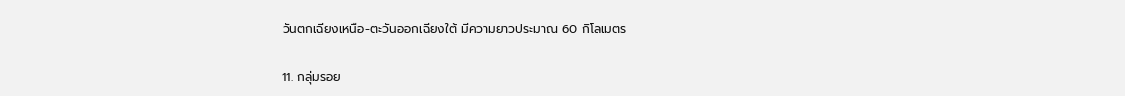วันตกเฉียงเหนือ-ตะวันออกเฉียงใต้ มีความยาวประมาณ 60 กิโลเมตร

11. กลุ่มรอย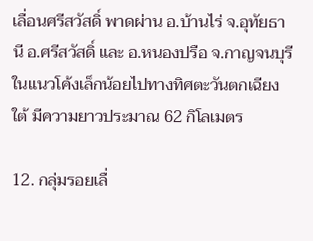เลื่อนศรีสวัสดิ์ พาดผ่าน อ.บ้านไร่ จ.อุทัยธานี อ.ศรีสวัสดิ์ และ อ.หนองปรือ จ.กาญจนบุรี ในแนวโค้งเล็กน้อยไปทางทิศตะวันตกเฉียงใต้ มีความยาวประมาณ 62 กิโลเมตร

12. กลุ่มรอยเลื่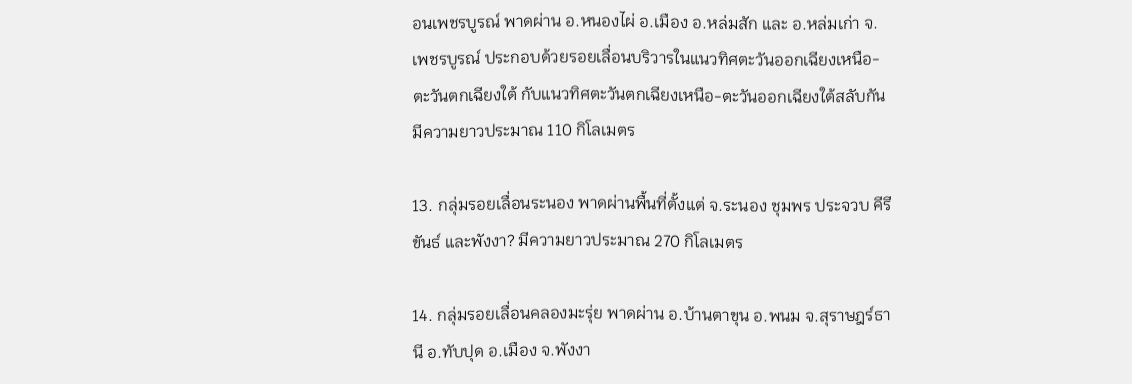อนเพชรบูรณ์ พาดผ่าน อ.หนองไผ่ อ.เมือง อ.หล่มสัก และ อ.หล่มเก่า จ.เพชรบูรณ์ ประกอบด้วยรอยเลื่อนบริวารในแนวทิศตะวันออกเฉียงเหนือ-ตะวันตกเฉียงใต้ กับแนวทิศตะวันตกเฉียงเหนือ-ตะวันออกเฉียงใต้สลับกัน มีความยาวประมาณ 110 กิโลเมตร

13. กลุ่มรอยเลื่อนระนอง พาดผ่านพื้นที่ตั้งแต่ จ.ระนอง ชุมพร ประจวบ คีรีขันธ์ และพังงา? มีความยาวประมาณ 270 กิโลเมตร

14. กลุ่มรอยเลื่อนคลองมะรุ่ย พาดผ่าน อ.บ้านตาขุน อ.พนม จ.สุราษฎร์ธานี อ.ทับปุด อ.เมือง จ.พังงา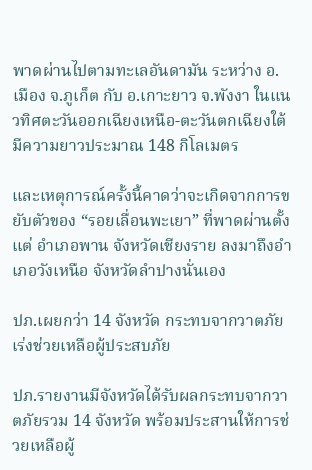พาดผ่านไปตามทะเลอันดามัน ระหว่าง อ.เมือง จ.ภูเก็ต กับ อ.เกาะยาว จ.พังงา ในแนวทิศตะวันออกเฉียงเหนือ-ตะวันตกเฉียงใต้ มีความยาวประมาณ 148 กิโลเมตร

และเหตุการณ์ครั้งนี้คาดว่าจะเกิดจากการขยับตัวของ “รอยเลื่อนพะเยา” ที่พาดผ่านตั้งแต่ อำเภอพาน จังหวัดเชียงราย ลงมาถึงอำเภอวังเหนือ จังหวัดลำปางนั่นเอง

ปภ.เผยกว่า 14 จังหวัด กระทบจากวาตภัย เร่งช่วยเหลือผู้ประสบภัย

ปภ.รายงานมีจังหวัดได้รับผลกระทบจากวาตภัยรวม 14 จังหวัด พร้อมประสานให้การช่วยเหลือผู้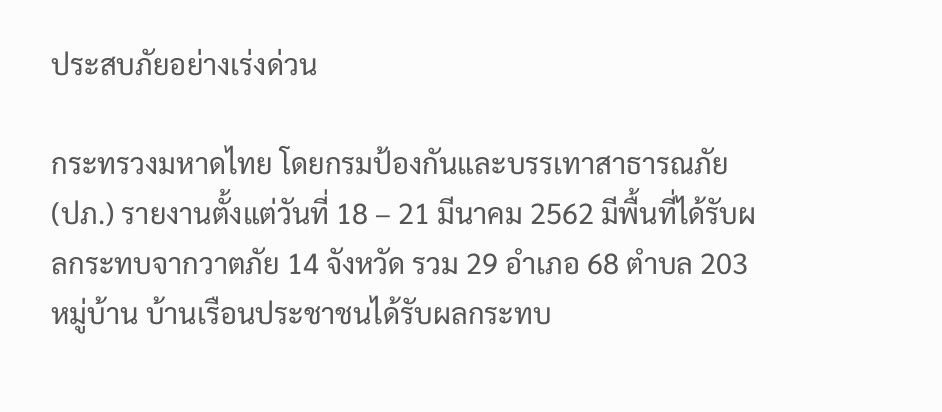ประสบภัยอย่างเร่งด่วน

กระทรวงมหาดไทย โดยกรมป้องกันและบรรเทาสาธารณภัย (ปภ.) รายงานตั้งแต่วันที่ 18 – 21 มีนาคม 2562 มีพื้นที่ได้รับผลกระทบจากวาตภัย 14 จังหวัด รวม 29 อำเภอ 68 ตำบล 203 หมู่บ้าน บ้านเรือนประชาชนได้รับผลกระทบ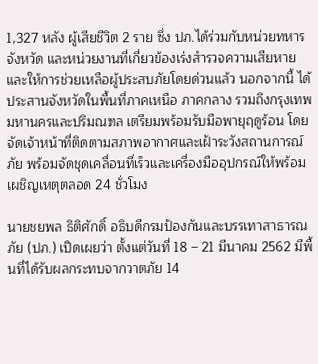1,327 หลัง ผู้เสียชีวิต 2 ราย ซึ่ง ปภ.ได้ร่วมกับหน่วยทหาร จังหวัด และหน่วยงานที่เกี่ยวข้องเร่งสำรวจความเสียหายและให้การช่วยเหลือผู้ประสบภัยโดยด่วนแล้ว นอกจากนี้ ได้ประสานจังหวัดในพื้นที่ภาคเหนือ ภาคกลาง รวมถึงกรุงเทพมหานครและปริมณฑล เตรียมพร้อมรับมือพายุฤดูร้อน โดยจัดเจ้าหน้าที่ติดตามสภาพอากาศและเฝ้าระวังสถานการณ์ภัย พร้อมจัดชุดเคลื่อนที่เร็วและเครื่องมืออุปกรณ์ให้พร้อมเผชิญเหตุตลอด 24 ชั่วโมง

นายชยพล ธิติศักดิ์ อธิบดีกรมป้องกันและบรรเทาสาธารณภัย (ปภ.) เปิดเผยว่า ตั้งแต่วันที่ 18 – 21 มีนาคม 2562 มีพื้นที่ได้รับผลกระทบจากวาตภัย 14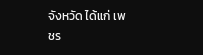จังหวัด ได้แก่ เพชร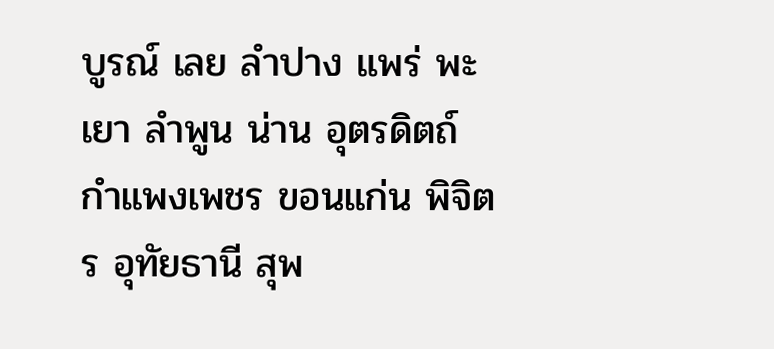บูรณ์ เลย ลำปาง แพร่ พะเยา ลำพูน น่าน อุตรดิตถ์ กำแพงเพชร ขอนแก่น พิจิตร อุทัยธานี สุพ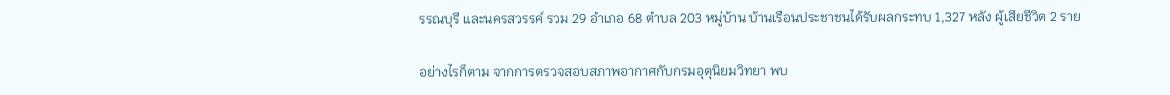รรณบุรี และนครสวรรค์ รวม 29 อำเภอ 68 ตำบล 203 หมู่บ้าน บ้านเรือนประชาชนได้รับผลกระทบ 1,327 หลัง ผู้เสียชีวิต 2 ราย

อย่างไรก็ตาม จากการตรวจสอบสภาพอากาศกับกรมอุตุนิยมวิทยา พบ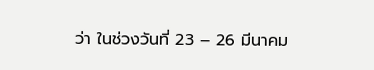ว่า ในช่วงวันที่ 23 – 26 มีนาคม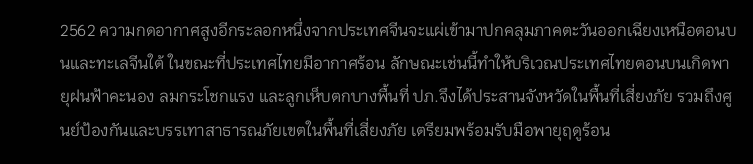2562 ความกดอากาศสูงอีกระลอกหนึ่งจากประเทศจีนจะแผ่เข้ามาปกคลุมภาคตะวันออกเฉียงเหนือตอนบนและทะเลจีนใต้ ในขณะที่ประเทศไทยมีอากาศร้อน ลักษณะเช่นนี้ทำให้บริเวณประเทศไทยตอนบนเกิดพายุฝนฟ้าคะนอง ลมกระโชกแรง และลูกเห็บตกบางพื้นที่ ปภ.จึงได้ประสานจังหวัดในพื้นที่เสี่ยงภัย รวมถึงศูนย์ป้องกันและบรรเทาสาธารณภัยเขตในพื้นที่เสี่ยงภัย เตรียมพร้อมรับมือพายุฤดูร้อน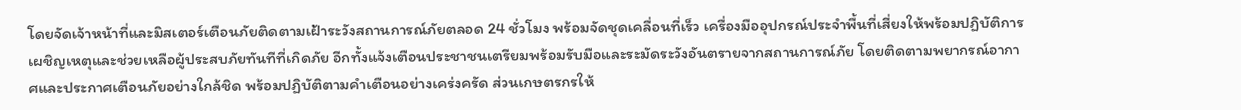โดยจัดเจ้าหน้าที่และมิสเตอร์เตือนภัยติดตามเฝ้าระวังสถานการณ์ภัยตลอด 24 ชั่วโมง พร้อมจัดชุดเคลื่อนที่เร็ว เครื่องมืออุปกรณ์ประจำพื้นที่เสี่ยงให้พร้อมปฏิบัติการเผชิญเหตุและช่วยเหลือผู้ประสบภัยทันทีที่เกิดภัย อีกทั้งแจ้งเตือนประชาชนเตรียมพร้อมรับมือและระมัดระวังอันตรายจากสถานการณ์ภัย โดยติดตามพยากรณ์อากาศและประกาศเตือนภัยอย่างใกล้ชิด พร้อมปฏิบัติตามคำเตือนอย่างเคร่งครัด ส่วนเกษตรกรให้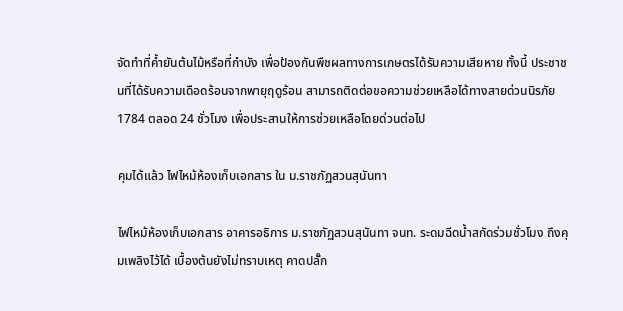จัดทำที่ค้ำยันต้นไม้หรือที่กำบัง เพื่อป้องกันพืชผลทางการเกษตรได้รับความเสียหาย ทั้งนี้ ประชาชนที่ได้รับความเดือดร้อนจากพายุฤดูร้อน สามารถติดต่อขอความช่วยเหลือได้ทางสายด่วนนิรภัย 1784 ตลอด 24 ชั่วโมง เพื่อประสานให้การช่วยเหลือโดยด่วนต่อไป

คุมได้แล้ว ไฟไหม้ห้องเก็บเอกสาร ใน ม.ราชภัฏสวนสุนันทา

ไฟไหม้ห้องเก็บเอกสาร อาคารอธิการ ม.ราชภัฏสวนสุนันทา จนท. ระดมฉีดน้ำสกัดร่วมชั่วโมง ถึงคุมเพลิงไว้ได้ เบื้องต้นยังไม่ทราบเหตุ คาดปลั๊ก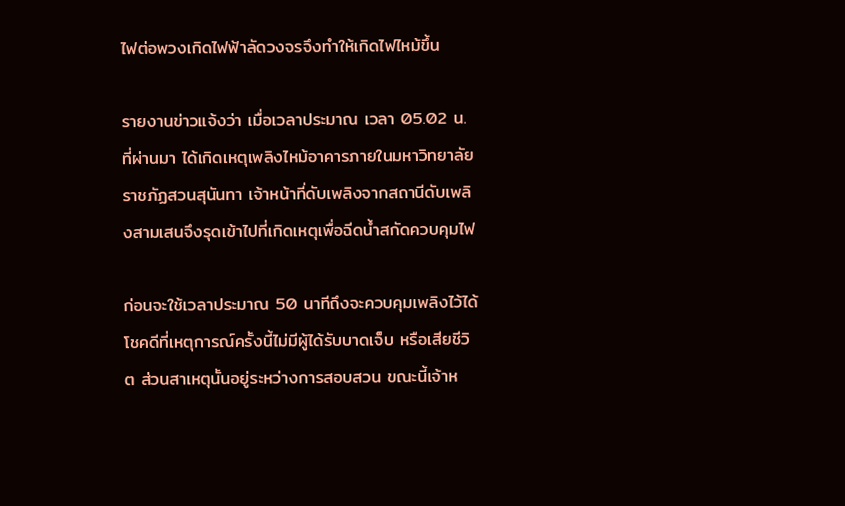ไฟต่อพวงเกิดไฟฟ้าลัดวงจรจึงทำให้เกิดไฟไหม้ขึ้น

รายงานข่าวแจ้งว่า เมื่อเวลาประมาณ เวลา 05.02 น. ที่ผ่านมา ได้เกิดเหตุเพลิงไหม้อาคารภายในมหาวิทยาลัยราชภัฏสวนสุนันทา เจ้าหน้าที่ดับเพลิงจากสถานีดับเพลิงสามเสนจึงรุดเข้าไปที่เกิดเหตุเพื่อฉีดน้ำสกัดควบคุมไฟ

ก่อนจะใช้เวลาประมาณ 50 นาทีถึงจะควบคุมเพลิงไว้ได้ โชคดีที่เหตุการณ์ครั้งนี้ไม่มีผู้ได้รับบาดเจ็บ หรือเสียชีวิต ส่วนสาเหตุนั้นอยู่ระหว่างการสอบสวน ขณะนี้เจ้าห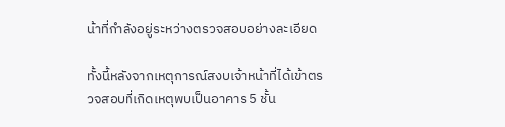น้าที่กำลังอยู่ระหว่างตรวจสอบอย่างละเอียด

ทั้งนี้หลังจากเหตุการณ์สงบเจ้าหน้าที่ได้เข้าตรวจสอบที่เกิดเหตุพบเป็นอาคาร 5 ชั้น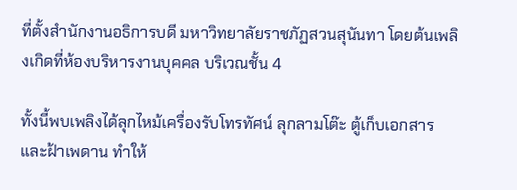ที่ตั้งสำนักงานอธิการบดี มหาวิทยาลัยราชภัฏสวนสุนันทา โดยต้นเพลิงเกิดที่ห้องบริหารงานบุคคล บริเวณชั้น 4

ทั้งนี้พบเพลิงได้ลุกไหม้เครื่องรับโทรทัศน์ ลุกลามโต๊ะ ตู้เก็บเอกสาร และฝ้าเพดาน ทำให้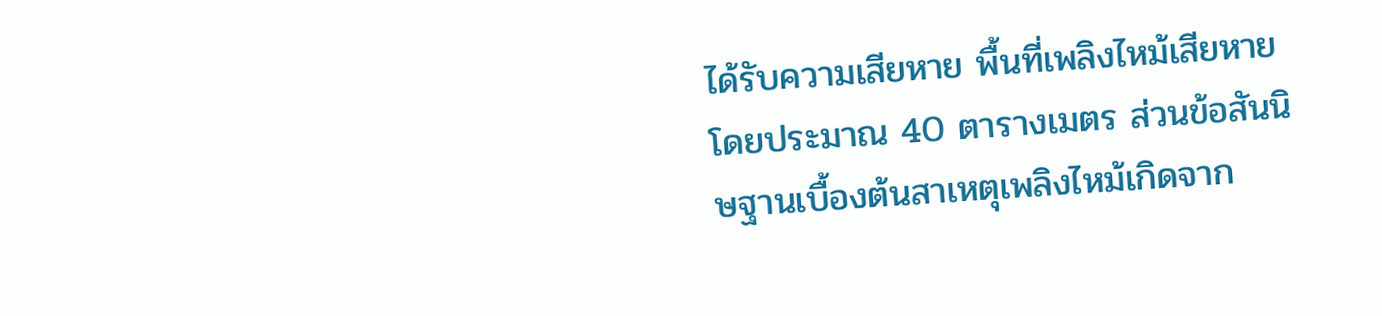ได้รับความเสียหาย พื้นที่เพลิงไหม้เสียหายโดยประมาณ 40 ตารางเมตร ส่วนข้อสันนิษฐานเบื้องต้นสาเหตุเพลิงไหม้เกิดจาก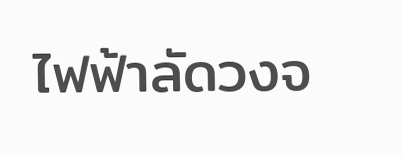ไฟฟ้าลัดวงจ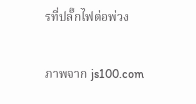รที่ปลั๊กไฟต่อพ่วง

ภาพจาก js100.com